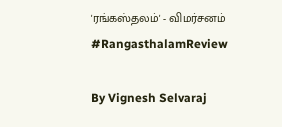'ரங்கஸ்தலம்' - விமர்சனம் #RangasthalamReview

By Vignesh Selvaraj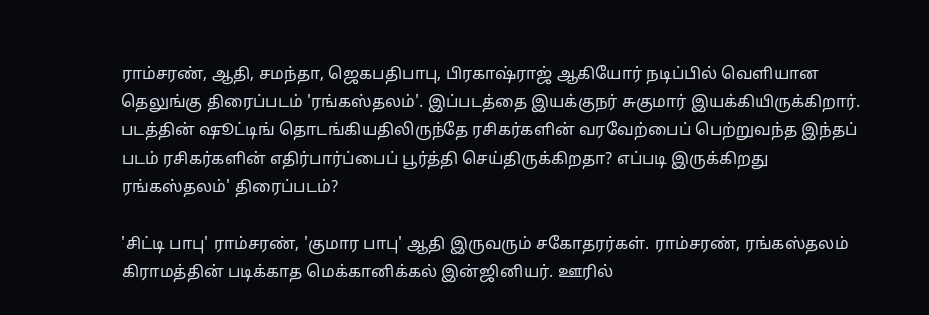ராம்சரண், ஆதி, சமந்தா, ஜெகபதிபாபு, பிரகாஷ்ராஜ் ஆகியோர் நடிப்பில் வெளியான தெலுங்கு திரைப்படம் 'ரங்கஸ்தலம்'. இப்படத்தை இயக்குநர் சுகுமார் இயக்கியிருக்கிறார். படத்தின் ஷூட்டிங் தொடங்கியதிலிருந்தே ரசிகர்களின் வரவேற்பைப் பெற்றுவந்த இந்தப் படம் ரசிகர்களின் எதிர்பார்ப்பைப் பூர்த்தி செய்திருக்கிறதா? எப்படி இருக்கிறது ரங்கஸ்தலம்' திரைப்படம்?

'சிட்டி பாபு' ராம்சரண், 'குமார பாபு' ஆதி இருவரும் சகோதரர்கள். ராம்சரண், ரங்கஸ்தலம் கிராமத்தின் படிக்காத மெக்கானிக்கல் இன்ஜினியர். ஊரில்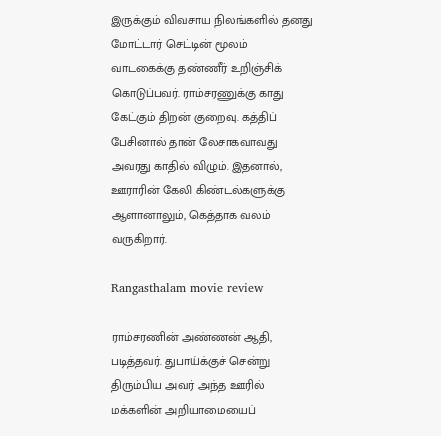இருக்கும் விவசாய நிலங்களில் தனது மோட்டார் செட்டின் மூலம் வாடகைக்கு தண்ணீர் உறிஞ்சிக் கொடுப்பவர். ராம்சரணுக்கு காது கேட்கும் திறன் குறைவு. கத்திப் பேசினால் தான் லேசாகவாவது அவரது காதில் விழும். இதனால், ஊராரின் கேலி கிண்டல்களுக்கு ஆளானாலும், கெத்தாக வலம் வருகிறார்.

Rangasthalam movie review

ராம்சரணின் அண்ணன் ஆதி, படித்தவர். துபாய்க்குச் சென்று திரும்பிய அவர் அந்த ஊரில் மக்களின் அறியாமையைப்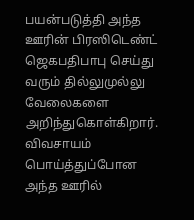பயன்படுத்தி அந்த ஊரின் பிரஸிடெண்ட் ஜெகபதிபாபு செய்து வரும் தில்லுமுல்லு வேலைகளை அறிந்துகொள்கிறார். விவசாயம் பொய்த்துப்போன அந்த ஊரில்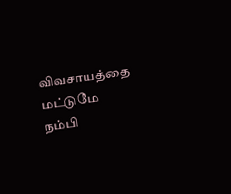விவசாயத்தை மட்டுமே நம்பி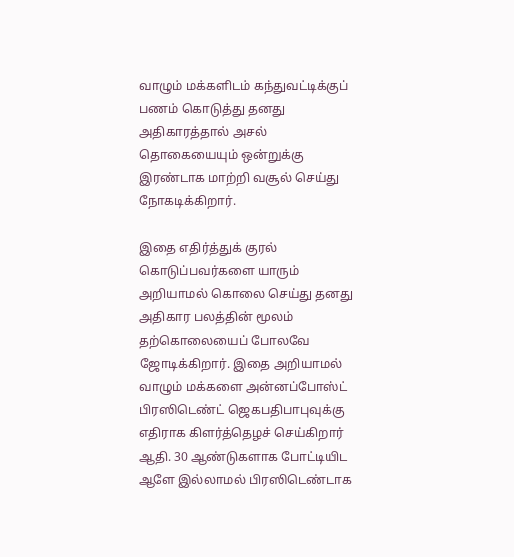வாழும் மக்களிடம் கந்துவட்டிக்குப் பணம் கொடுத்து தனது அதிகாரத்தால் அசல் தொகையையும் ஒன்றுக்கு இரண்டாக மாற்றி வசூல் செய்து நோகடிக்கிறார்.

இதை எதிர்த்துக் குரல் கொடுப்பவர்களை யாரும் அறியாமல் கொலை செய்து தனது அதிகார பலத்தின் மூலம் தற்கொலையைப் போலவே ஜோடிக்கிறார். இதை அறியாமல் வாழும் மக்களை அன்னப்போஸ்ட் பிரஸிடெண்ட் ஜெகபதிபாபுவுக்கு எதிராக கிளர்த்தெழச் செய்கிறார் ஆதி. 30 ஆண்டுகளாக போட்டியிட ஆளே இல்லாமல் பிரஸிடெண்டாக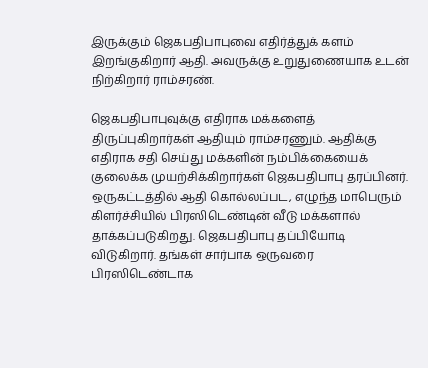இருக்கும் ஜெகபதிபாபுவை எதிர்த்துக் களம் இறங்குகிறார் ஆதி. அவருக்கு உறுதுணையாக உடன் நிற்கிறார் ராம்சரண்.

ஜெகபதிபாபுவுக்கு எதிராக மக்களைத் திருப்புகிறார்கள் ஆதியும் ராம்சரணும். ஆதிக்கு எதிராக சதி செய்து மக்களின் நம்பிக்கையைக் குலைக்க முயற்சிக்கிறார்கள் ஜெகபதிபாபு தரப்பினர். ஒருகட்டத்தில் ஆதி கொல்லப்பட, எழுந்த மாபெரும் கிளர்ச்சியில் பிரஸிடெண்டின் வீடு மக்களால் தாக்கப்படுகிறது. ஜெகபதிபாபு தப்பியோடி விடுகிறார். தங்கள் சார்பாக ஒருவரை பிரஸிடெண்டாக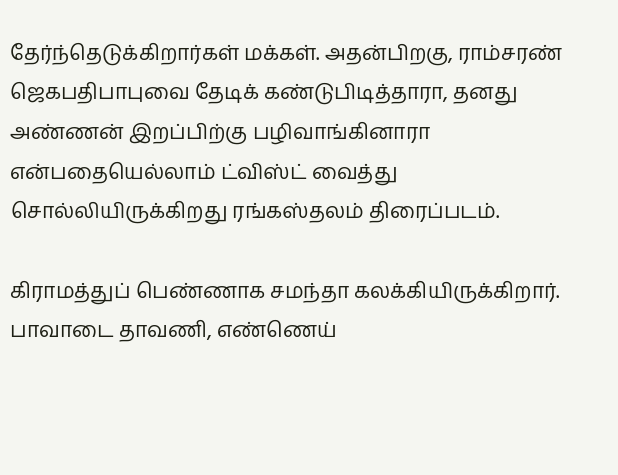தேர்ந்தெடுக்கிறார்கள் மக்கள். அதன்பிறகு, ராம்சரண் ஜெகபதிபாபுவை தேடிக் கண்டுபிடித்தாரா, தனது அண்ணன் இறப்பிற்கு பழிவாங்கினாரா என்பதையெல்லாம் ட்விஸ்ட் வைத்து சொல்லியிருக்கிறது ரங்கஸ்தலம் திரைப்படம்.

கிராமத்துப் பெண்ணாக சமந்தா கலக்கியிருக்கிறார். பாவாடை தாவணி, எண்ணெய்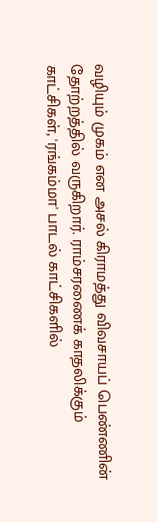வழியும் முகம் என அசல் கிராமத்து விவசாயப் பெண்ணின் தோற்றத்தில் வருகிறார். ராம்சரணைக் காதலிக்கும் காட்சிகள், 'ரங்கம்மா' பாடல் காட்சிகளில்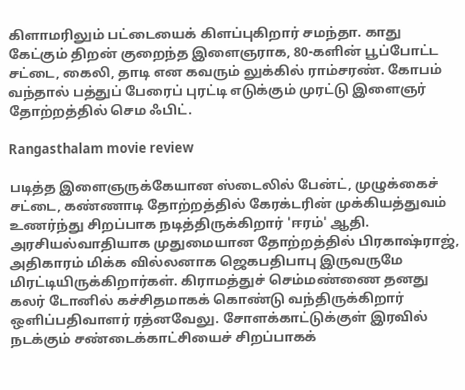கிளாமரிலும் பட்டையைக் கிளப்புகிறார் சமந்தா. காது கேட்கும் திறன் குறைந்த இளைஞராக, 80-களின் பூப்போட்ட சட்டை, கைலி, தாடி என கவரும் லுக்கில் ராம்சரண். கோபம் வந்தால் பத்துப் பேரைப் புரட்டி எடுக்கும் முரட்டு இளைஞர் தோற்றத்தில் செம ஃபிட்.

Rangasthalam movie review

படித்த இளைஞருக்கேயான ஸ்டைலில் பேன்ட், முழுக்கைச் சட்டை, கண்ணாடி தோற்றத்தில் கேரக்டரின் முக்கியத்துவம் உணர்ந்து சிறப்பாக நடித்திருக்கிறார் 'ஈரம்' ஆதி. அரசியல்வாதியாக முதுமையான தோற்றத்தில் பிரகாஷ்ராஜ், அதிகாரம் மிக்க வில்லனாக ஜெகபதிபாபு இருவருமே மிரட்டியிருக்கிறார்கள். கிராமத்துச் செம்மண்ணை தனது கலர் டோனில் கச்சிதமாகக் கொண்டு வந்திருக்கிறார் ஒளிப்பதிவாளர் ரத்னவேலு. சோளக்காட்டுக்குள் இரவில் நடக்கும் சண்டைக்காட்சியைச் சிறப்பாகக்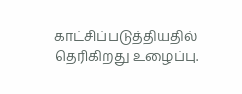காட்சிப்படுத்தியதில் தெரிகிறது உழைப்பு.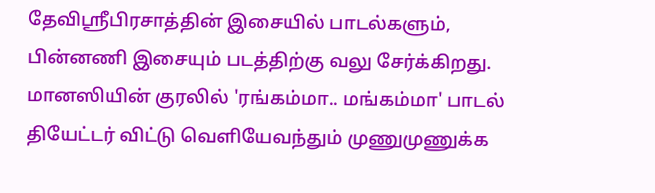தேவிஶ்ரீபிரசாத்தின் இசையில் பாடல்களும், பின்னணி இசையும் படத்திற்கு வலு சேர்க்கிறது. மானஸியின் குரலில் 'ரங்கம்மா.. மங்கம்மா' பாடல் தியேட்டர் விட்டு வெளியேவந்தும் முணுமுணுக்க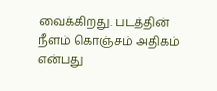வைக்கிறது. படத்தின் நீளம் கொஞ்சம் அதிகம் என்பது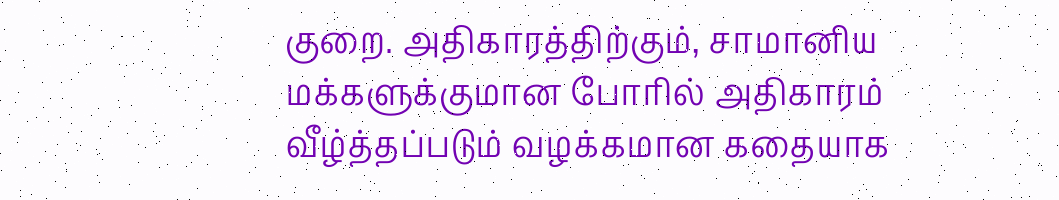குறை. அதிகாரத்திற்கும், சாமானிய மக்களுக்குமான போரில் அதிகாரம் வீழ்த்தப்படும் வழக்கமான கதையாக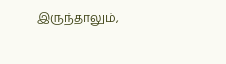இருந்தாலும்,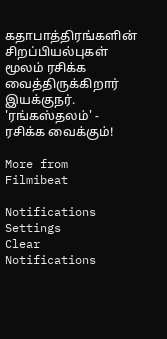கதாபாத்திரங்களின் சிறப்பியல்புகள் மூலம் ரசிக்க வைத்திருக்கிறார் இயக்குநர். 'ரங்கஸ்தலம்' - ரசிக்க வைக்கும்!

More from Filmibeat

Notifications
Settings
Clear Notifications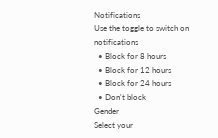Notifications
Use the toggle to switch on notifications
  • Block for 8 hours
  • Block for 12 hours
  • Block for 24 hours
  • Don't block
Gender
Select your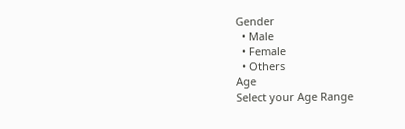Gender
  • Male
  • Female
  • Others
Age
Select your Age Range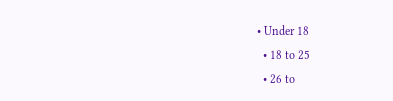• Under 18
  • 18 to 25
  • 26 to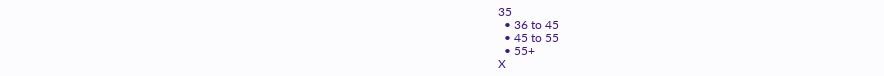35
  • 36 to 45
  • 45 to 55
  • 55+
X